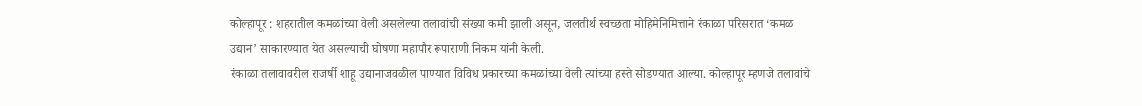कोल्हापूर : शहरातील कमळांच्या वेली असलेल्या तलावांची संख्या कमी झाली असून, जलतीर्थ स्वच्छता मोहिमेनिमित्ताने रंकाळा परिसरात ‘कमळ उद्यान’ साकारण्यात येत असल्याची घोषणा महापौर रूपाराणी निकम यांनी केली.
रंकाळा तलावावरील राजर्षी शाहू उद्यानाजवळील पाण्यात विविध प्रकारच्या कमळांच्या वेली त्यांच्या हस्ते सोडण्यात आल्या. कोल्हापूर म्हणजे तलावांचे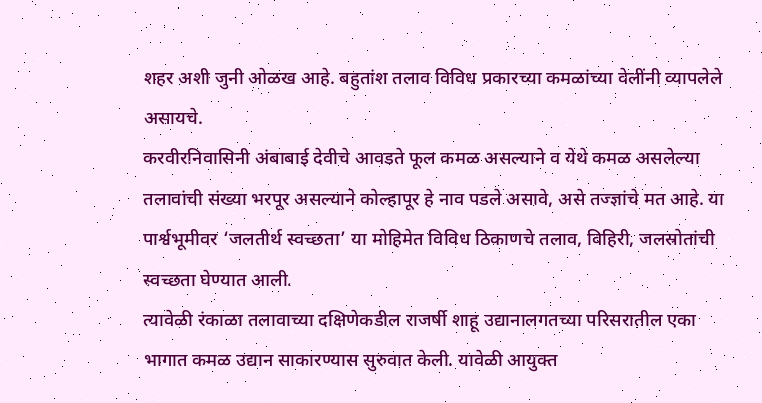शहर अशी जुनी ओळख आहे. बहुतांश तलाव विविध प्रकारच्या कमळांच्या वेलींनी व्यापलेले असायचे.
करवीरनिवासिनी अंबाबाई देवीचे आवडते फूल कमळ असल्याने व येथे कमळ असलेल्या तलावांची संख्या भरपूर असल्याने कोल्हापूर हे नाव पडले असावे, असे तज्ज्ञांचे मत आहे. या पार्श्वभूमीवर ‘जलतीर्थ स्वच्छता’ या मोहिमेत विविध ठिकाणचे तलाव, विहिरी, जलस्रोतांची स्वच्छता घेण्यात आली.
त्यावेळी रंकाळा तलावाच्या दक्षिणेकडील राजर्षी शाहू उद्यानालगतच्या परिसरातील एका भागात कमळ उद्यान साकारण्यास सुरुवात केली. यावेळी आयुक्त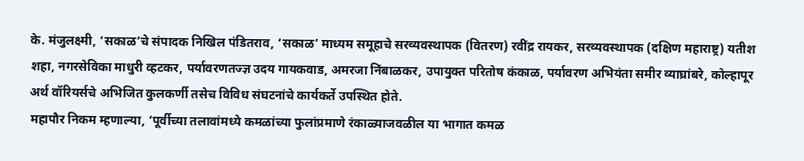के. मंजुलक्ष्मी, ‘सकाळ’चे संपादक निखिल पंडितराव, ‘सकाळ’ माध्यम समूहाचे सरव्यवस्थापक (वितरण) रवींद्र रायकर, सरव्यवस्थापक (दक्षिण महाराष्ट्र) यतीश शहा, नगरसेविका माधुरी व्हटकर, पर्यावरणतज्ज्ञ उदय गायकवाड, अमरजा निंबाळकर, उपायुक्त परितोष कंकाळ, पर्यावरण अभियंता समीर व्याघ्रांबरे, कोल्हापूर अर्थ वॉरियर्सचे अभिजित कुलकर्णी तसेच विविध संघटनांचे कार्यकर्ते उपस्थित होते.
महापौर निकम म्हणाल्या, ‘पूर्वीच्या तलावांमध्ये कमळांच्या फुलांप्रमाणे रंकाळ्याजवळील या भागात कमळ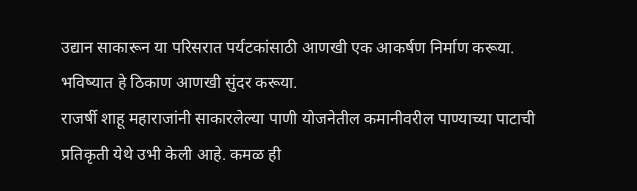उद्यान साकारून या परिसरात पर्यटकांसाठी आणखी एक आकर्षण निर्माण करूया. भविष्यात हे ठिकाण आणखी सुंदर करूया.
राजर्षी शाहू महाराजांनी साकारलेल्या पाणी योजनेतील कमानीवरील पाण्याच्या पाटाची प्रतिकृती येथे उभी केली आहे. कमळ ही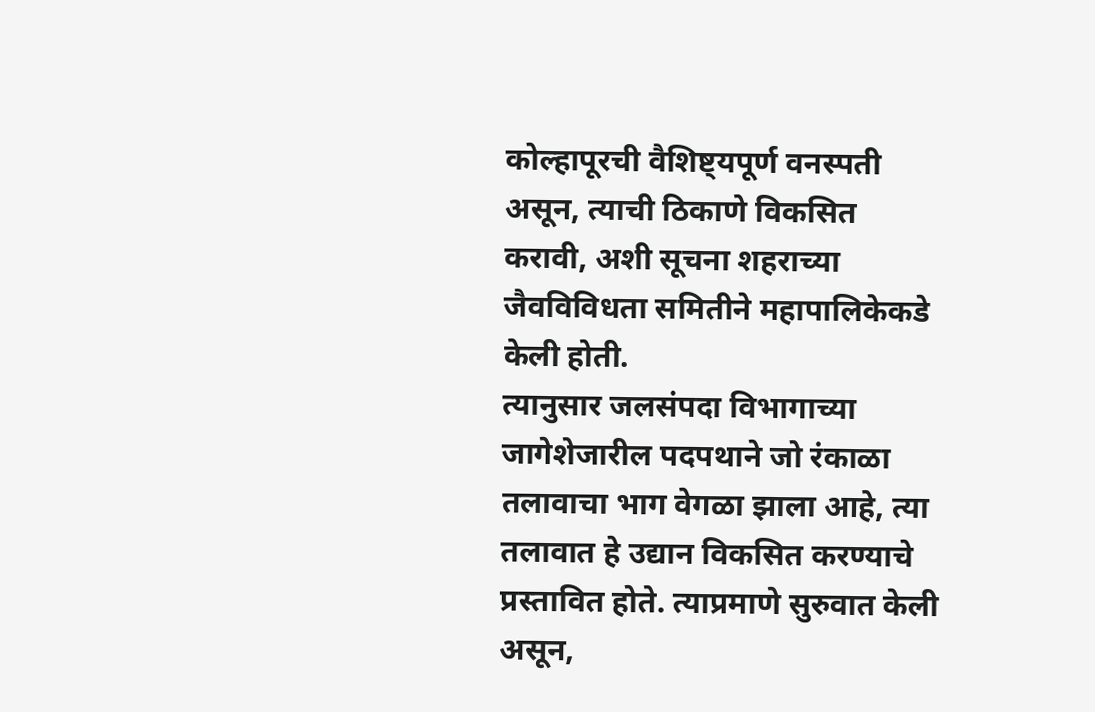कोल्हापूरची वैशिष्ट्यपूर्ण वनस्पती असून, त्याची ठिकाणे विकसित करावी, अशी सूचना शहराच्या जैवविविधता समितीने महापालिकेकडे केली होती.
त्यानुसार जलसंपदा विभागाच्या जागेशेजारील पदपथाने जो रंकाळा तलावाचा भाग वेगळा झाला आहे, त्या तलावात हे उद्यान विकसित करण्याचे प्रस्तावित होते. त्याप्रमाणे सुरुवात केली असून,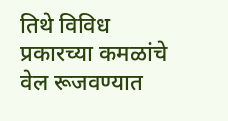तिथे विविध प्रकारच्या कमळांचे वेल रूजवण्यात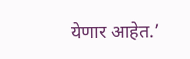येणार आहेत.’